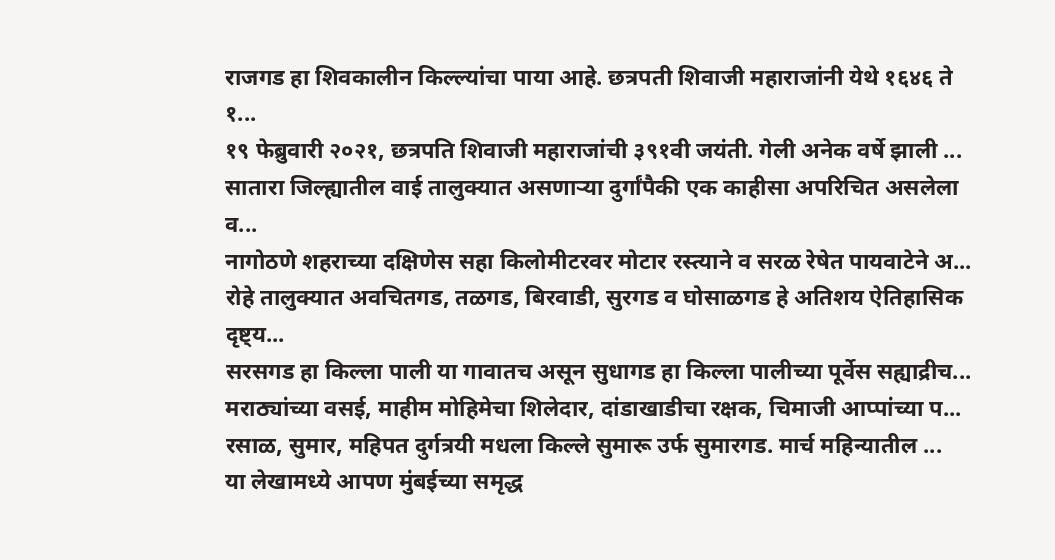राजगड हा शिवकालीन किल्ल्यांचा पाया आहे. छत्रपती शिवाजी महाराजांनी येथे १६४६ ते १...
१९ फेब्रुवारी २०२१, छत्रपति शिवाजी महाराजांची ३९१वी जयंती. गेली अनेक वर्षे झाली ...
सातारा जिल्ह्यातील वाई तालुक्यात असणाऱ्या दुर्गांपैकी एक काहीसा अपरिचित असलेला व...
नागोठणे शहराच्या दक्षिणेस सहा किलोमीटरवर मोटार रस्त्याने व सरळ रेषेत पायवाटेने अ...
रोहे तालुक्यात अवचितगड, तळगड, बिरवाडी, सुरगड व घोसाळगड हे अतिशय ऐतिहासिक दृष्ट्य...
सरसगड हा किल्ला पाली या गावातच असून सुधागड हा किल्ला पालीच्या पूर्वेस सह्याद्रीच...
मराठ्यांच्या वसई, माहीम मोहिमेचा शिलेदार, दांडाखाडीचा रक्षक, चिमाजी आप्पांच्या प...
रसाळ, सुमार, महिपत दुर्गत्रयी मधला किल्ले सुमारू उर्फ सुमारगड. मार्च महिन्यातील ...
या लेखामध्ये आपण मुंबईच्या समृद्ध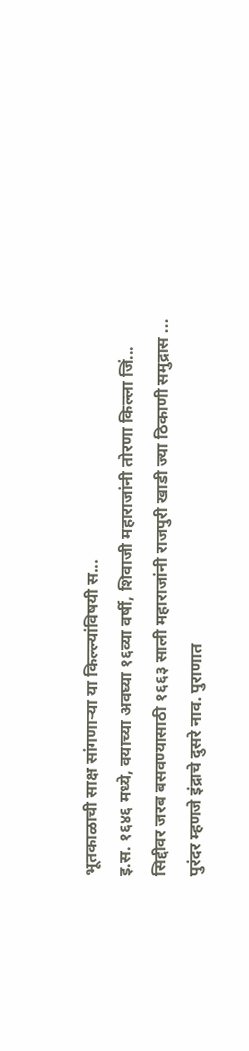भूतकाळाची साक्ष सांगणाऱ्या या किल्ल्यांविषयी स...
इ.स. १६४६ मध्ये, वयाच्या अवघ्या १६व्या वर्षी, शिवाजी महाराजांनी तोरणा किल्ला जिं...
सिद्दीवर जरब बसवण्यासाठी १६६३ साली महाराजांनी राजपुरी खाडी ज्या ठिकाणी समुद्रास ...
पुरंदर म्हणजे इंद्राचे दुसरे नाव. पुराणात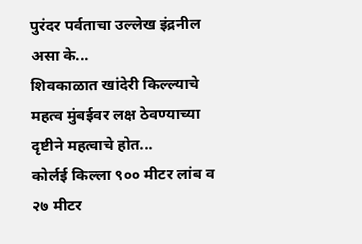पुरंदर पर्वताचा उल्लेख इंद्रनील असा के...
शिवकाळात खांदेरी किल्ल्याचे महत्व मुंबईवर लक्ष ठेवण्याच्या दृष्टीने महत्वाचे होत...
कोर्लई किल्ला ९०० मीटर लांब व २७ मीटर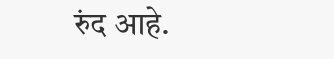रुंद आहे.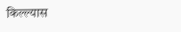किल्ल्यास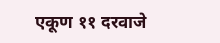एकूण ११ दरवाजे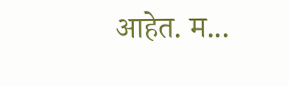आहेत. म...